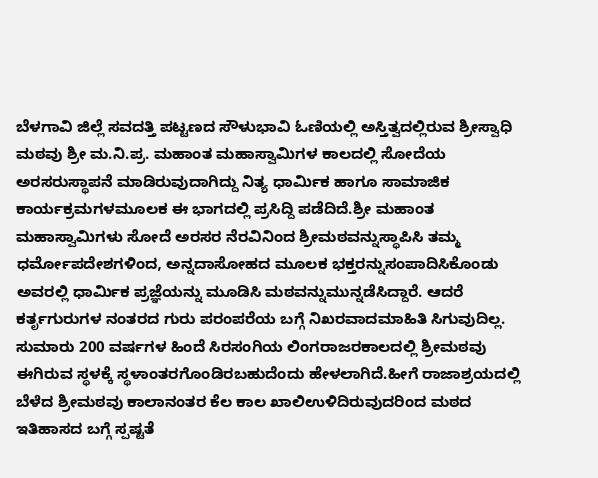ಬೆಳಗಾವಿ ಜಿಲ್ಲೆ ಸವದತ್ತಿ ಪಟ್ಟಣದ ಸೌಳುಭಾವಿ ಓಣಿಯಲ್ಲಿ ಅಸ್ತಿತ್ವದಲ್ಲಿರುವ ಶ್ರೀಸ್ವಾಧಿ ಮಠವು ಶ್ರೀ ಮ.ನಿ.ಪ್ರ. ಮಹಾಂತ ಮಹಾಸ್ವಾಮಿಗಳ ಕಾಲದಲ್ಲಿ ಸೋದೆಯ ಅರಸರುಸ್ಥಾಪನೆ ಮಾಡಿರುವುದಾಗಿದ್ದು ನಿತ್ಯ ಧಾರ್ಮಿಕ ಹಾಗೂ ಸಾಮಾಜಿಕ ಕಾರ್ಯಕ್ರಮಗಳಮೂಲಕ ಈ ಭಾಗದಲ್ಲಿ ಪ್ರಸಿದ್ದಿ ಪಡೆದಿದೆ.ಶ್ರೀ ಮಹಾಂತ ಮಹಾಸ್ವಾಮಿಗಳು ಸೋದೆ ಅರಸರ ನೆರವಿನಿಂದ ಶ್ರೀಮಠವನ್ನುಸ್ಥಾಪಿಸಿ ತಮ್ಮ ಧರ್ಮೋಪದೇಶಗಳಿಂದ, ಅನ್ನದಾಸೋಹದ ಮೂಲಕ ಭಕ್ತರನ್ನುಸಂಪಾದಿಸಿಕೊಂಡು ಅವರಲ್ಲಿ ಧಾರ್ಮಿಕ ಪ್ರಜ್ಞೆಯನ್ನು ಮೂಡಿಸಿ ಮಠವನ್ನುಮುನ್ನಡೆಸಿದ್ದಾರೆ. ಆದರೆ ಕರ್ತೃಗುರುಗಳ ನಂತರದ ಗುರು ಪರಂಪರೆಯ ಬಗ್ಗೆ ನಿಖರವಾದಮಾಹಿತಿ ಸಿಗುವುದಿಲ್ಲ. ಸುಮಾರು 200 ವರ್ಷಗಳ ಹಿಂದೆ ಸಿರಸಂಗಿಯ ಲಿಂಗರಾಜರಕಾಲದಲ್ಲಿ ಶ್ರೀಮಠವು ಈಗಿರುವ ಸ್ಥಳಕ್ಕೆ ಸ್ಥಳಾಂತರಗೊಂಡಿರಬಹುದೆಂದು ಹೇಳಲಾಗಿದೆ.ಹೀಗೆ ರಾಜಾಶ್ರಯದಲ್ಲಿ ಬೆಳೆದ ಶ್ರೀಮಠವು ಕಾಲಾನಂತರ ಕೆಲ ಕಾಲ ಖಾಲಿಉಳಿದಿರುವುದರಿಂದ ಮಠದ ಇತಿಹಾಸದ ಬಗ್ಗೆ ಸ್ಪಷ್ಟತೆ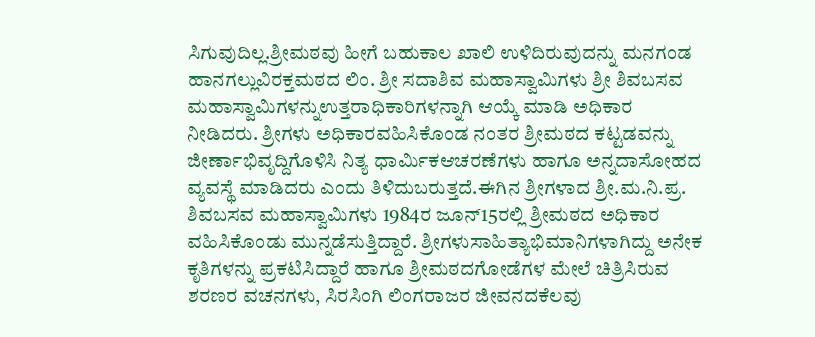ಸಿಗುವುದಿಲ್ಲ.ಶ್ರೀಮಠವು ಹೀಗೆ ಬಹುಕಾಲ ಖಾಲಿ ಉಳಿದಿರುವುದನ್ನು ಮನಗಂಡ ಹಾನಗಲ್ಲುವಿರಕ್ತಮಠದ ಲಿಂ. ಶ್ರೀ ಸದಾಶಿವ ಮಹಾಸ್ವಾಮಿಗಳು ಶ್ರೀ ಶಿವಬಸವ ಮಹಾಸ್ವಾಮಿಗಳನ್ನುಉತ್ತರಾಧಿಕಾರಿಗಳನ್ನಾಗಿ ಆಯ್ಕೆ ಮಾಡಿ ಅಧಿಕಾರ ನೀಡಿದರು. ಶ್ರೀಗಳು ಅಧಿಕಾರವಹಿಸಿಕೊಂಡ ನಂತರ ಶ್ರೀಮಠದ ಕಟ್ಟಡವನ್ನು ಜೀರ್ಣಾಭಿವೃದ್ದಿಗೊಳಿಸಿ ನಿತ್ಯ ಧಾರ್ಮಿಕಆಚರಣೆಗಳು ಹಾಗೂ ಅನ್ನದಾಸೋಹದ ವ್ಯವಸ್ಥೆ ಮಾಡಿದರು ಎಂದು ತಿಳಿದುಬರುತ್ತದೆ.ಈಗಿನ ಶ್ರೀಗಳಾದ ಶ್ರೀ.ಮ.ನಿ.ಪ್ರ. ಶಿವಬಸವ ಮಹಾಸ್ವಾಮಿಗಳು 1984ರ ಜೂನ್15ರಲ್ಲಿ ಶ್ರೀಮಠದ ಅಧಿಕಾರ ವಹಿಸಿಕೊಂಡು ಮುನ್ನಡೆಸುತ್ತಿದ್ದಾರೆ. ಶ್ರೀಗಳುಸಾಹಿತ್ಯಾಭಿಮಾನಿಗಳಾಗಿದ್ದು ಅನೇಕ ಕೃತಿಗಳನ್ನು ಪ್ರಕಟಿಸಿದ್ದಾರೆ ಹಾಗೂ ಶ್ರೀಮಠದಗೋಡೆಗಳ ಮೇಲೆ ಚಿತ್ರಿಸಿರುವ ಶರಣರ ವಚನಗಳು, ಸಿರಸಿಂಗಿ ಲಿಂಗರಾಜರ ಜೀವನದಕೆಲವು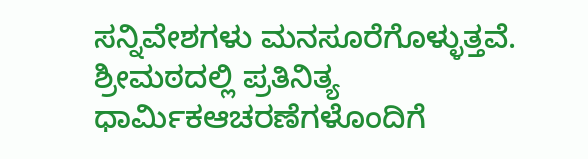ಸನ್ನಿವೇಶಗಳು ಮನಸೂರೆಗೊಳ್ಳುತ್ತವೆ. ಶ್ರೀಮಠದಲ್ಲಿ ಪ್ರತಿನಿತ್ಯ ಧಾರ್ಮಿಕಆಚರಣೆಗಳೊಂದಿಗೆ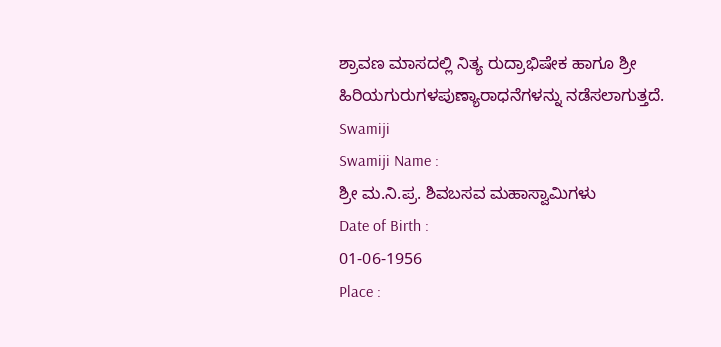ಶ್ರಾವಣ ಮಾಸದಲ್ಲಿ ನಿತ್ಯ ರುದ್ರಾಭಿಷೇಕ ಹಾಗೂ ಶ್ರೀ ಹಿರಿಯಗುರುಗಳಪುಣ್ಯಾರಾಧನೆಗಳನ್ನು ನಡೆಸಲಾಗುತ್ತದೆ.
Swamiji
Swamiji Name :
ಶ್ರೀ ಮ.ನಿ.ಪ್ರ. ಶಿವಬಸವ ಮಹಾಸ್ವಾಮಿಗಳು
Date of Birth :
01-06-1956
Place :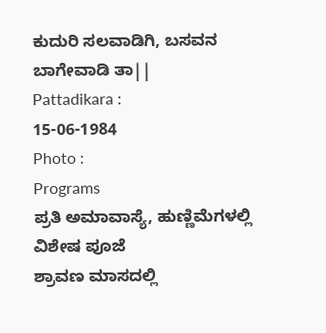ಕುದುರಿ ಸಲವಾಡಿಗಿ, ಬಸವನ ಬಾಗೇವಾಡಿ ತಾ||
Pattadikara :
15-06-1984
Photo :
Programs
ಪ್ರತಿ ಅಮಾವಾಸ್ಯೆ, ಹುಣ್ಣಿಮೆಗಳಲ್ಲಿ ವಿಶೇಷ ಪೂಜೆ
ಶ್ರಾವಣ ಮಾಸದಲ್ಲಿ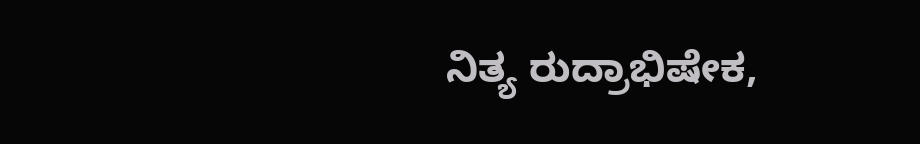ನಿತ್ಯ ರುದ್ರಾಭಿಷೇಕ,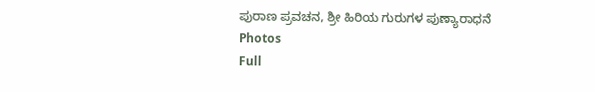ಪುರಾಣ ಪ್ರವಚನ, ಶ್ರೀ ಹಿರಿಯ ಗುರುಗಳ ಪುಣ್ಯಾರಾಧನೆ
Photos
Full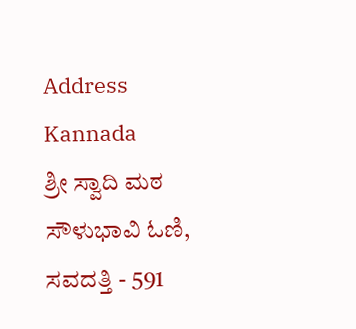Address Kannada
ಶ್ರೀ ಸ್ವಾದಿ ಮಠ ಸೌಳುಭಾವಿ ಓಣಿ,
ಸವದತ್ತಿ - 591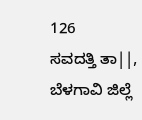126
ಸವದತ್ತಿ ತಾ||, ಬೆಳಗಾವಿ ಜಿಲ್ಲೆ